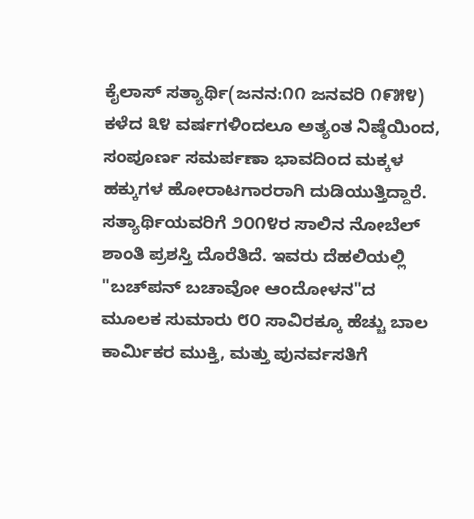ಕೈಲಾಸ್ ಸತ್ಯಾರ್ಥಿ(ಜನನ:೧೧ ಜನವರಿ ೧೯೫೪) ಕಳೆದ ೩೪ ವರ್ಷಗಳಿಂದಲೂ ಅತ್ಯಂತ ನಿಷ್ಠೆಯಿಂದ, ಸಂಪೂರ್ಣ ಸಮರ್ಪಣಾ ಭಾವದಿಂದ ಮಕ್ಕಳ ಹಕ್ಕುಗಳ ಹೋರಾಟಗಾರರಾಗಿ ದುಡಿಯುತ್ತಿದ್ದಾರೆ. ಸತ್ಯಾರ್ಥಿಯವರಿಗೆ ೨೦೧೪ರ ಸಾಲಿನ ನೋಬೆಲ್ ಶಾಂತಿ ಪ್ರಶಸ್ತಿ ದೊರೆತಿದೆ. ಇವರು ದೆಹಲಿಯಲ್ಲಿ "ಬಚ್‍ಪನ್ ಬಚಾವೋ ಆಂದೋಳನ"ದ ಮೂಲಕ ಸುಮಾರು ೮೦ ಸಾವಿರಕ್ಕೂ ಹೆಚ್ಚು ಬಾಲ ಕಾರ್ಮಿಕರ ಮುಕ್ತಿ, ಮತ್ತು ಪುನರ್ವಸತಿಗೆ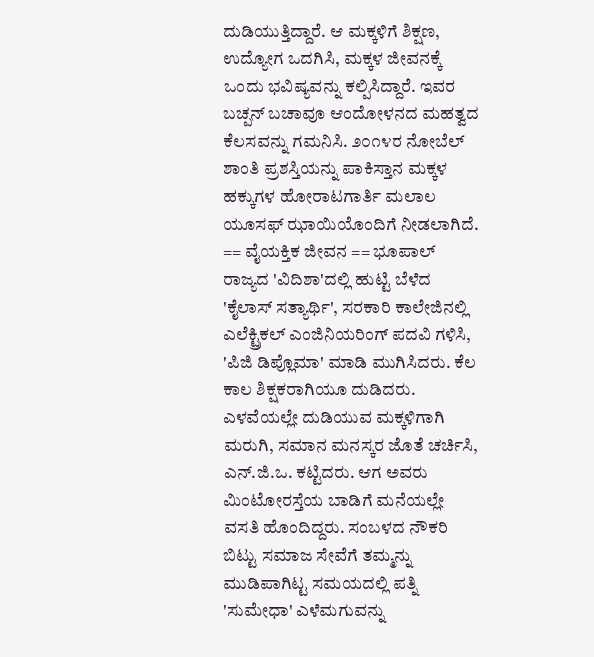ದುಡಿಯುತ್ತಿದ್ದಾರೆ. ಆ ಮಕ್ಕಳಿಗೆ ಶಿಕ್ಷಣ, ಉದ್ಯೋಗ ಒದಗಿಸಿ, ಮಕ್ಕಳ ಜೀವನಕ್ಕೆ ಒಂದು ಭವಿಷ್ಯವನ್ನು ಕಲ್ಪಿಸಿದ್ದಾರೆ. ಇವರ ಬಚ್ಪನ್ ಬಚಾವೂ ಆಂದೋಳನದ ಮಹತ್ವದ ಕೆಲಸವನ್ನು ಗಮನಿಸಿ. ೨೦೧೪ರ ನೋಬೆಲ್ ಶಾಂತಿ ಪ್ರಶಸ್ತಿಯನ್ನು ಪಾಕಿಸ್ತಾನ ಮಕ್ಕಳ ಹಕ್ಕುಗಳ ಹೋರಾಟಗಾರ್ತಿ ಮಲಾಲ ಯೂಸಫ್ ಝಾಯಿಯೊಂದಿಗೆ ನೀಡಲಾಗಿದೆ. == ವೈಯಕ್ತಿಕ ಜೀವನ == ಭೂಪಾಲ್ ರಾಜ್ಯದ 'ವಿದಿಶಾ'ದಲ್ಲಿ ಹುಟ್ಟಿ ಬೆಳೆದ 'ಕೈಲಾಸ್ ಸತ್ಯಾರ್ಥಿ', ಸರಕಾರಿ ಕಾಲೇಜಿನಲ್ಲಿ ಎಲೆಕ್ಟ್ರಿಕಲ್ ಎಂಜಿನಿಯರಿಂಗ್ ಪದವಿ ಗಳಿಸಿ, 'ಪಿಜಿ ಡಿಪ್ಲೊಮಾ' ಮಾಡಿ ಮುಗಿಸಿದರು. ಕೆಲ ಕಾಲ ಶಿಕ್ಷಕರಾಗಿಯೂ ದುಡಿದರು. ಎಳವೆಯಲ್ಲೇ ದುಡಿಯುವ ಮಕ್ಕಳಿಗಾಗಿ ಮರುಗಿ, ಸಮಾನ ಮನಸ್ಕರ ಜೊತೆ ಚರ್ಚಿಸಿ, ಎನ್.ಜಿ.ಒ. ಕಟ್ಟಿದರು. ಆಗ ಅವರು ಮಿಂಟೋರಸ್ತೆಯ ಬಾಡಿಗೆ ಮನೆಯಲ್ಲೇ ವಸತಿ ಹೊಂದಿದ್ದರು. ಸಂಬಳದ ನೌಕರಿ ಬಿಟ್ಟು ಸಮಾಜ ಸೇವೆಗೆ ತಮ್ಮನ್ನು ಮುಡಿಪಾಗಿಟ್ಟ ಸಮಯದಲ್ಲಿ ಪತ್ನಿ 'ಸುಮೇಧಾ' ಎಳೆಮಗುವನ್ನು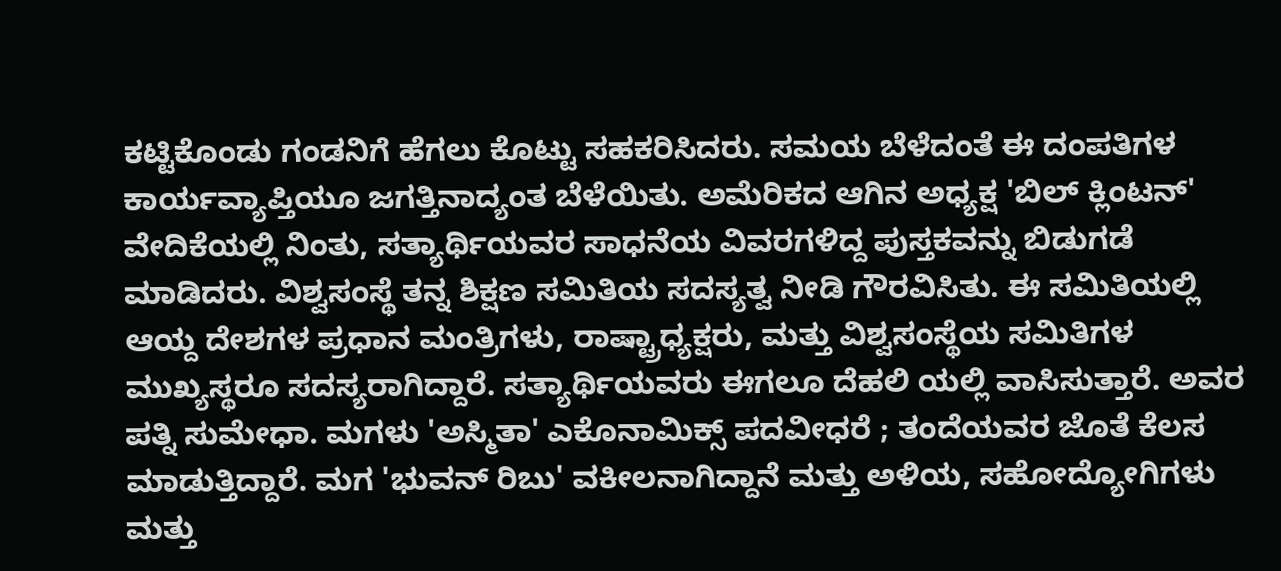ಕಟ್ಟಿಕೊಂಡು ಗಂಡನಿಗೆ ಹೆಗಲು ಕೊಟ್ಟು ಸಹಕರಿಸಿದರು. ಸಮಯ ಬೆಳೆದಂತೆ ಈ ದಂಪತಿಗಳ ಕಾರ್ಯವ್ಯಾಪ್ತಿಯೂ ಜಗತ್ತಿನಾದ್ಯಂತ ಬೆಳೆಯಿತು. ಅಮೆರಿಕದ ಆಗಿನ ಅಧ್ಯಕ್ಷ 'ಬಿಲ್ ಕ್ಲಿಂಟನ್' ವೇದಿಕೆಯಲ್ಲಿ ನಿಂತು, ಸತ್ಯಾರ್ಥಿಯವರ ಸಾಧನೆಯ ವಿವರಗಳಿದ್ದ ಪುಸ್ತಕವನ್ನು ಬಿಡುಗಡೆ ಮಾಡಿದರು. ವಿಶ್ವಸಂಸ್ಥೆ ತನ್ನ ಶಿಕ್ಷಣ ಸಮಿತಿಯ ಸದಸ್ಯತ್ವ ನೀಡಿ ಗೌರವಿಸಿತು. ಈ ಸಮಿತಿಯಲ್ಲಿ ಆಯ್ದ ದೇಶಗಳ ಪ್ರಧಾನ ಮಂತ್ರಿಗಳು, ರಾಷ್ಟ್ರಾಧ್ಯಕ್ಷರು, ಮತ್ತು ವಿಶ್ವಸಂಸ್ಥೆಯ ಸಮಿತಿಗಳ ಮುಖ್ಯಸ್ಥರೂ ಸದಸ್ಯರಾಗಿದ್ದಾರೆ. ಸತ್ಯಾರ್ಥಿಯವರು ಈಗಲೂ ದೆಹಲಿ ಯಲ್ಲಿ ವಾಸಿಸುತ್ತಾರೆ. ಅವರ ಪತ್ನಿ ಸುಮೇಧಾ. ಮಗಳು 'ಅಸ್ಮಿತಾ' ಎಕೊನಾಮಿಕ್ಸ್ ಪದವೀಧರೆ ; ತಂದೆಯವರ ಜೊತೆ ಕೆಲಸ ಮಾಡುತ್ತಿದ್ದಾರೆ. ಮಗ 'ಭುವನ್ ರಿಬು' ವಕೀಲನಾಗಿದ್ದಾನೆ ಮತ್ತು ಅಳಿಯ, ಸಹೋದ್ಯೋಗಿಗಳು ಮತ್ತು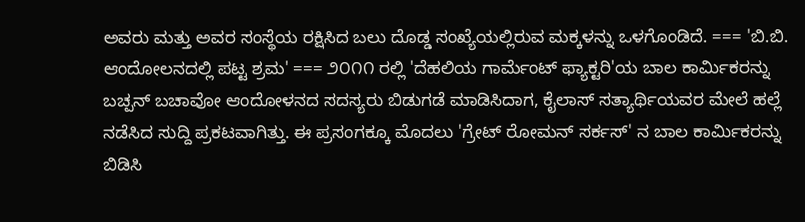ಅವರು ಮತ್ತು ಅವರ ಸಂಸ್ಥೆಯ ರಕ್ಷಿಸಿದ ಬಲು ದೊಡ್ಡ ಸಂಖ್ಯೆಯಲ್ಲಿರುವ ಮಕ್ಕಳನ್ನು ಒಳಗೊಂಡಿದೆ. === 'ಬಿ.ಬಿ. ಆಂದೋಲನದಲ್ಲಿ ಪಟ್ಟ ಶ್ರಮ' === ೨೦೧೧ ರಲ್ಲಿ 'ದೆಹಲಿಯ ಗಾರ್ಮೆಂಟ್ ಫ್ಯಾಕ್ಟರಿ'ಯ ಬಾಲ ಕಾರ್ಮಿಕರನ್ನು ಬಚ್ಪನ್ ಬಚಾವೋ ಆಂದೋಳನದ ಸದಸ್ಯರು ಬಿಡುಗಡೆ ಮಾಡಿಸಿದಾಗ, ಕೈಲಾಸ್ ಸತ್ಯಾರ್ಥಿಯವರ ಮೇಲೆ ಹಲ್ಲೆ ನಡೆಸಿದ ಸುದ್ದಿ ಪ್ರಕಟವಾಗಿತ್ತು. ಈ ಪ್ರಸಂಗಕ್ಕೂ ಮೊದಲು 'ಗ್ರೇಟ್ ರೋಮನ್ ಸರ್ಕಸ್' ನ ಬಾಲ ಕಾರ್ಮಿಕರನ್ನು ಬಿಡಿಸಿ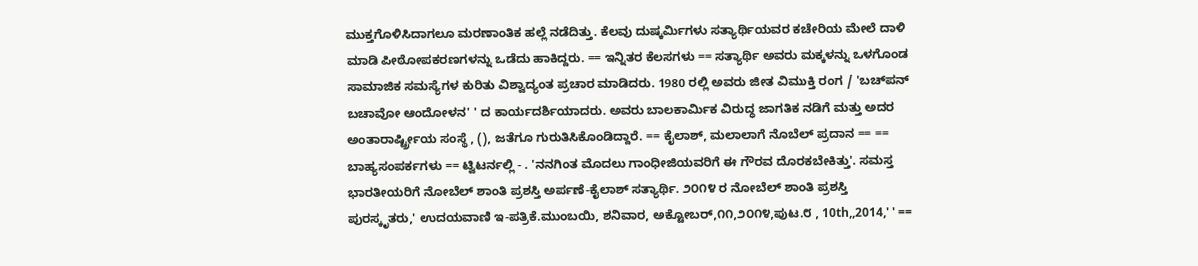ಮುಕ್ತಗೊಳಿಸಿದಾಗಲೂ ಮರಣಾಂತಿಕ ಹಲ್ಲೆ ನಡೆದಿತ್ತು. ಕೆಲವು ದುಷ್ಕರ್ಮಿಗಳು ಸತ್ಯಾರ್ಥಿಯವರ ಕಚೇರಿಯ ಮೇಲೆ ದಾಳಿ ಮಾಡಿ ಪೀಠೋಪಕರಣಗಳನ್ನು ಒಡೆದು ಹಾಕಿದ್ದರು. == ಇನ್ನಿತರ ಕೆಲಸಗಳು == ಸತ್ಯಾರ್ಥಿ ಅವರು ಮಕ್ಕಳನ್ನು ಒಳಗೊಂಡ ಸಾಮಾಜಿಕ ಸಮಸ್ಯೆಗಳ ಕುರಿತು ವಿಶ್ವಾದ್ಯಂತ ಪ್ರಚಾರ ಮಾಡಿದರು. 1980 ರಲ್ಲಿ ಅವರು ಜೀತ ವಿಮುಕ್ತಿ ರಂಗ / 'ಬಚ್‍ಪನ್ ಬಚಾವೋ ಆಂದೋಳನ' ' ದ ಕಾರ್ಯದರ್ಶಿಯಾದರು. ಅವರು ಬಾಲಕಾರ್ಮಿಕ ವಿರುದ್ಧ ಜಾಗತಿಕ ನಡಿಗೆ ಮತ್ತು ಅದರ ಅಂತಾರಾರ್ಷ್ಟ್ರೀಯ ಸಂಸ್ಥೆ , (), ಜತೆಗೂ ಗುರುತಿಸಿಕೊಂಡಿದ್ದಾರೆ. == ಕೈಲಾಶ್, ಮಲಾಲಾಗೆ ನೊಬೆಲ್ ಪ್ರದಾನ == == ಬಾಹ್ಯಸಂಪರ್ಕಗಳು == ಟ್ವಿಟರ್ನಲ್ಲಿ - . 'ನನಗಿಂತ ಮೊದಲು ಗಾಂಧೀಜಿಯವರಿಗೆ ಈ ಗೌರವ ದೊರಕಬೇಕಿತ್ತು'. ಸಮಸ್ತ ಭಾರತೀಯರಿಗೆ ನೋಬೆಲ್ ಶಾಂತಿ ಪ್ರಶಸ್ತಿ ಅರ್ಪಣೆ-ಕೈಲಾಶ್ ಸತ್ಯಾರ್ಥಿ. ೨೦೧೪ ರ ನೋಬೆಲ್ ಶಾಂತಿ ಪ್ರಶಸ್ತಿ ಪುರಸ್ಕೃತರು,' ಉದಯವಾಣಿ ಇ-ಪತ್ರಿಕೆ.ಮುಂಬಯಿ, ಶನಿವಾರ, ಅಕ್ಟೋಬರ್,೧೧,೨೦೧೪,ಪುಟ.೮ , 10th,,2014,' ' ==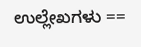ಉಲ್ಲೇಖಗಳು ==